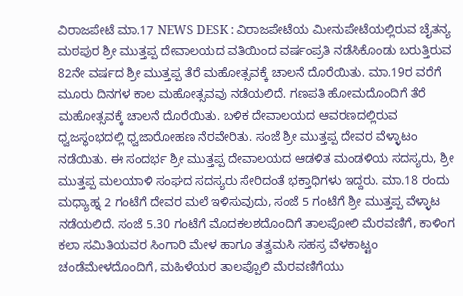ವಿರಾಜಪೇಟೆ ಮಾ.17 NEWS DESK : ವಿರಾಜಪೇಟೆಯ ಮೀನುಪೇಟೆಯಲ್ಲಿರುವ ಚೈತನ್ಯ ಮಠಪುರ ಶ್ರೀ ಮುತ್ತಪ್ಪ ದೇವಾಲಯದ ವತಿಯಿಂದ ವರ್ಷಂಪ್ರತಿ ನಡೆಸಿಕೊಂಡು ಬರುತ್ತಿರುವ 82ನೇ ವರ್ಷದ ಶ್ರೀ ಮುತ್ತಪ್ಪ ತೆರೆ ಮಹೋತ್ಸವಕ್ಕೆ ಚಾಲನೆ ದೊರೆಯಿತು. ಮಾ.19ರ ವರೆಗೆ ಮೂರು ದಿನಗಳ ಕಾಲ ಮಹೋತ್ಸವವು ನಡೆಯಲಿದೆ. ಗಣಪತಿ ಹೋಮದೊಂದಿಗೆ ತೆರೆ ಮಹೋತ್ಸವಕ್ಕೆ ಚಾಲನೆ ದೊರೆಯಿತು. ಬಳಿಕ ದೇವಾಲಯದ ಆವರಣದಲ್ಲಿರುವ ಧ್ವಜಸ್ಥಂಭದಲ್ಲಿ ಧ್ವಜಾರೋಹಣ ನೆರವೇರಿತು. ಸಂಜೆ ಶ್ರೀ ಮುತ್ತಪ್ಪ ದೇವರ ವೆಳ್ಳಾಟಂ ನಡೆಯಿತು. ಈ ಸಂದರ್ಭ ಶ್ರೀ ಮುತ್ತಪ್ಪ ದೇವಾಲಯದ ಆಡಳಿತ ಮಂಡಳಿಯ ಸದಸ್ಯರು, ಶ್ರೀ ಮುತ್ತಪ್ಪ ಮಲಯಾಳಿ ಸಂಘದ ಸದಸ್ಯರು ಸೇರಿದಂತೆ ಭಕ್ತಾಧಿಗಳು ಇದ್ದರು. ಮಾ.18 ರಂದು ಮಧ್ಯಾಹ್ನ 2 ಗಂಟೆಗೆ ದೇವರ ಮಲೆ ಇಳಿಸುವುದು, ಸಂಜೆ 5 ಗಂಟೆಗೆ ಶ್ರೀ ಮುತ್ತಪ್ಪ ವೆಳ್ಳಾಟ ನಡೆಯಲಿದೆ. ಸಂಜೆ 5.30 ಗಂಟೆಗೆ ಮೊದಕಲಶದೊಂದಿಗೆ ತಾಲಪೋಲಿ ಮೆರವಣಿಗೆ, ಕಾಳಿಂಗ ಕಲಾ ಸಮಿತಿಯವರ ಸಿಂಗಾರಿ ಮೇಳ ಹಾಗೂ ತತ್ವಮಸಿ ಸಹಸ್ರ ವೆಳಕಾಟ್ಟಂ ಚಂಡೆಮೇಳದೊಂದಿಗೆ, ಮಹಿಳೆಯರ ತಾಲಪ್ಪೊಲಿ ಮೆರವಣಿಗೆಯು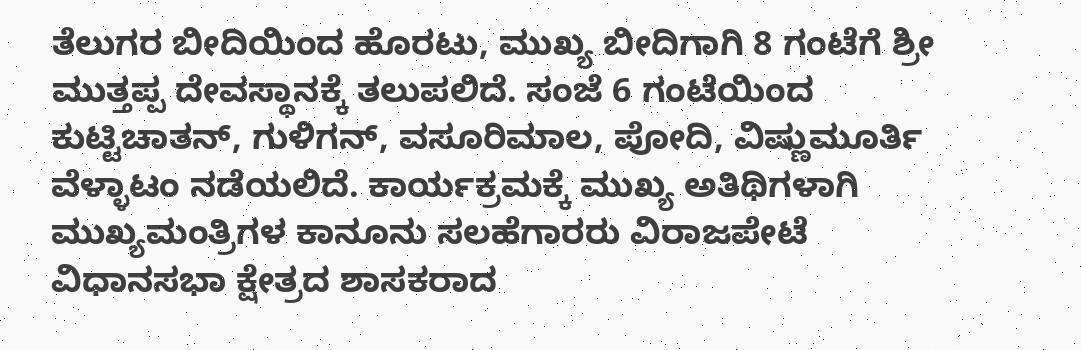ತೆಲುಗರ ಬೀದಿಯಿಂದ ಹೊರಟು, ಮುಖ್ಯ ಬೀದಿಗಾಗಿ 8 ಗಂಟೆಗೆ ಶ್ರೀ ಮುತ್ತಪ್ಪ ದೇವಸ್ಥಾನಕ್ಕೆ ತಲುಪಲಿದೆ. ಸಂಜೆ 6 ಗಂಟೆಯಿಂದ ಕುಟ್ಟಿಚಾತನ್, ಗುಳಿಗನ್, ವಸೂರಿಮಾಲ, ಪೋದಿ, ವಿಷ್ಣುಮೂರ್ತಿ ವೆಳ್ಳಾಟಂ ನಡೆಯಲಿದೆ. ಕಾರ್ಯಕ್ರಮಕ್ಕೆ ಮುಖ್ಯ ಅತಿಥಿಗಳಾಗಿ ಮುಖ್ಯಮಂತ್ರಿಗಳ ಕಾನೂನು ಸಲಹೆಗಾರರು ವಿರಾಜಪೇಟೆ ವಿಧಾನಸಭಾ ಕ್ಷೇತ್ರದ ಶಾಸಕರಾದ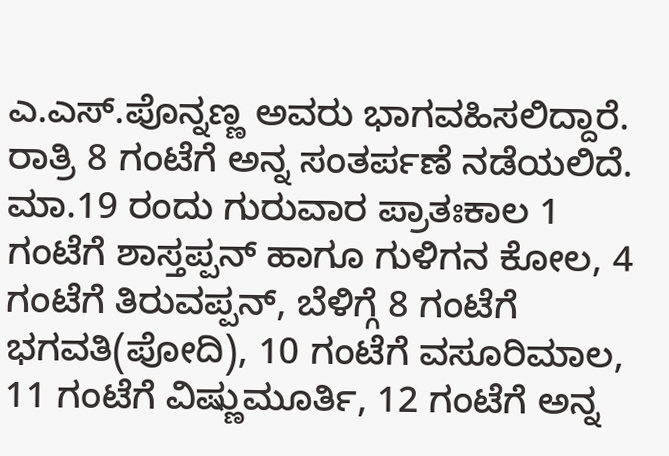ಎ.ಎಸ್.ಪೊನ್ನಣ್ಣ ಅವರು ಭಾಗವಹಿಸಲಿದ್ದಾರೆ. ರಾತ್ರಿ 8 ಗಂಟೆಗೆ ಅನ್ನ ಸಂತರ್ಪಣೆ ನಡೆಯಲಿದೆ. ಮಾ.19 ರಂದು ಗುರುವಾರ ಪ್ರಾತಃಕಾಲ 1 ಗಂಟೆಗೆ ಶಾಸ್ತಪ್ಪನ್ ಹಾಗೂ ಗುಳಿಗನ ಕೋಲ, 4 ಗಂಟೆಗೆ ತಿರುವಪ್ಪನ್, ಬೆಳಿಗ್ಗೆ 8 ಗಂಟೆಗೆ ಭಗವತಿ(ಪೋದಿ), 10 ಗಂಟೆಗೆ ವಸೂರಿಮಾಲ, 11 ಗಂಟೆಗೆ ವಿಷ್ಣುಮೂರ್ತಿ, 12 ಗಂಟೆಗೆ ಅನ್ನ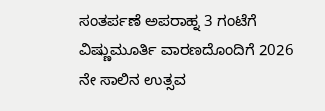ಸಂತರ್ಪಣೆ ಅಪರಾಹ್ನ 3 ಗಂಟೆಗೆ ವಿಷ್ಣುಮೂರ್ತಿ ವಾರಣದೊಂದಿಗೆ 2026 ನೇ ಸಾಲಿನ ಉತ್ಸವ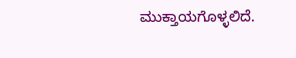ಮುಕ್ತಾಯಗೊಳ್ಳಲಿದೆ.